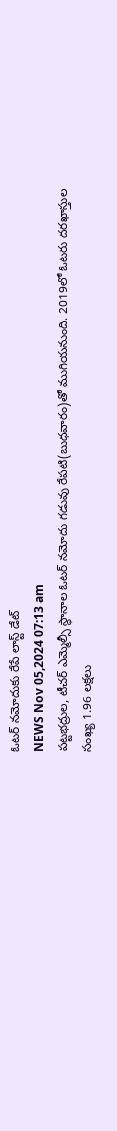ఓటర్ నమోదుకు రేపే లాస్ట్ డేట్
NEWS Nov 05,2024 07:13 am
పట్టభద్రుల, టీచర్ ఎమ్మెల్సీ స్థానాల ఓటర్ నమోదు గడువు రేపటి(బుధవారం)తో ముగియనుంది. 2019లో ఓటరు దరఖాస్తుల సంఖ్య 1.96 లక్షలు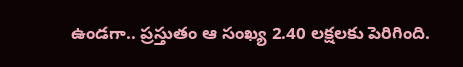ఉండగా.. ప్రస్తుతం ఆ సంఖ్య 2.40 లక్షలకు పెరిగింది.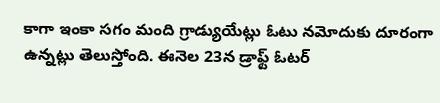కాగా ఇంకా సగం మంది గ్రాడ్యుయేట్లు ఓటు నమోదుకు దూరంగా ఉన్నట్లు తెలుస్తోంది. ఈనెల 23న డ్రాఫ్ట్ ఓటర్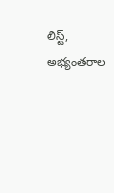లిస్ట్, అభ్యంతరాల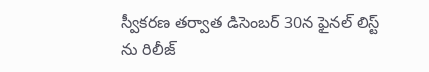స్వీకరణ తర్వాత డిసెంబర్ 30న ఫైనల్ లిస్ట్ ను రిలీజ్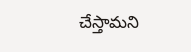చేస్తామని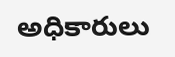అధికారులు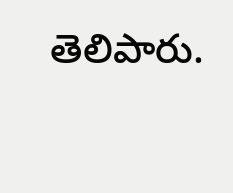తెలిపారు.